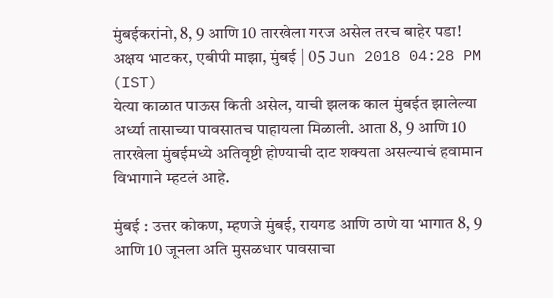मुंबईकरांनो, 8, 9 आणि 10 तारखेला गरज असेल तरच बाहेर पडा!
अक्षय भाटकर, एबीपी माझा, मुंबई | 05 Jun 2018 04:28 PM (IST)
येत्या काळात पाऊस किती असेल, याची झलक काल मुंबईत झालेल्या अर्ध्या तासाच्या पावसातच पाहायला मिळाली. आता 8, 9 आणि 10 तारखेला मुंबईमध्ये अतिवृष्टी होण्याची दाट शक्यता असल्याचं हवामान विभागाने म्हटलं आहे.

मुंबई : उत्तर कोकण, म्हणजे मुंबई, रायगड आणि ठाणे या भागात 8, 9 आणि 10 जूनला अति मुसळधार पावसाचा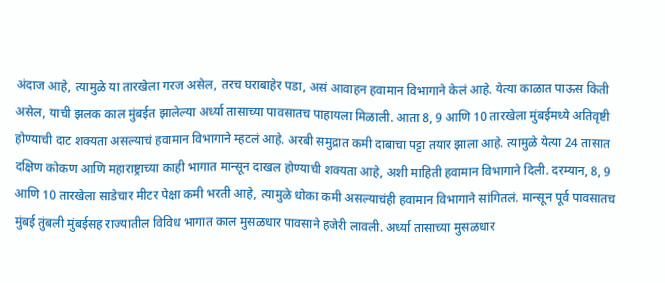अंदाज आहे, त्यामुळे या तारखेला गरज असेल, तरच घराबाहेर पडा, असं आवाहन हवामान विभागाने केलं आहे. येत्या काळात पाऊस किती असेल, याची झलक काल मुंबईत झालेल्या अर्ध्या तासाच्या पावसातच पाहायला मिळाली. आता 8, 9 आणि 10 तारखेला मुंबईमध्ये अतिवृष्टी होण्याची दाट शक्यता असल्याचं हवामान विभागाने म्हटलं आहे. अरबी समुद्रात कमी दाबाचा पट्टा तयार झाला आहे. त्यामुळे येत्या 24 तासात दक्षिण कोकण आणि महाराष्ट्राच्या काही भागात मान्सून दाखल होण्याची शक्यता आहे, अशी माहिती हवामान विभागाने दिली. दरम्यान, 8, 9 आणि 10 तारखेला साडेचार मीटर पेक्षा कमी भरती आहे, त्यामुळे धोका कमी असल्याचंही हवामान विभागाने सांगितलं. मान्सून पूर्व पावसातच मुंबई तुंबली मुंबईसह राज्यातील विविध भागात काल मुसळधार पावसाने हजेरी लावली. अर्ध्या तासाच्या मुसळधार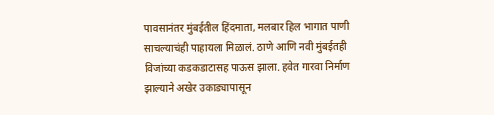पावसानंतर मुंबईतील हिंदमाता, मलबार हिल भागात पाणी साचल्याचंही पाहायला मिळालं. ठाणे आणि नवी मुंबईतही विजांच्या कडकडाटासह पाऊस झाला. हवेत गारवा निर्माण झाल्याने अखेर उकाड्यापासून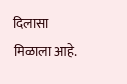दिलासा मिळाला आहे.